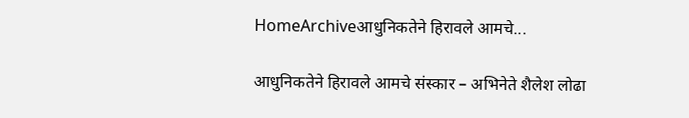HomeArchiveआधुनिकतेने हिरावले आमचे...

आधुनिकतेने हिरावले आमचे संस्कार – अभिनेते शैलेश लोढा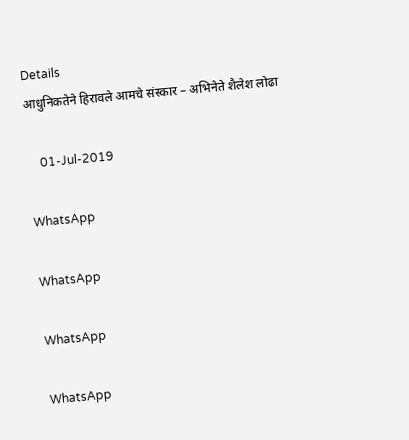Details
आधुनिकतेने हिरावले आमचे संस्कार – अभिनेते शैलेश लोढा

    01-Jul-2019

WhatsApp

WhatsApp

WhatsApp

WhatsApp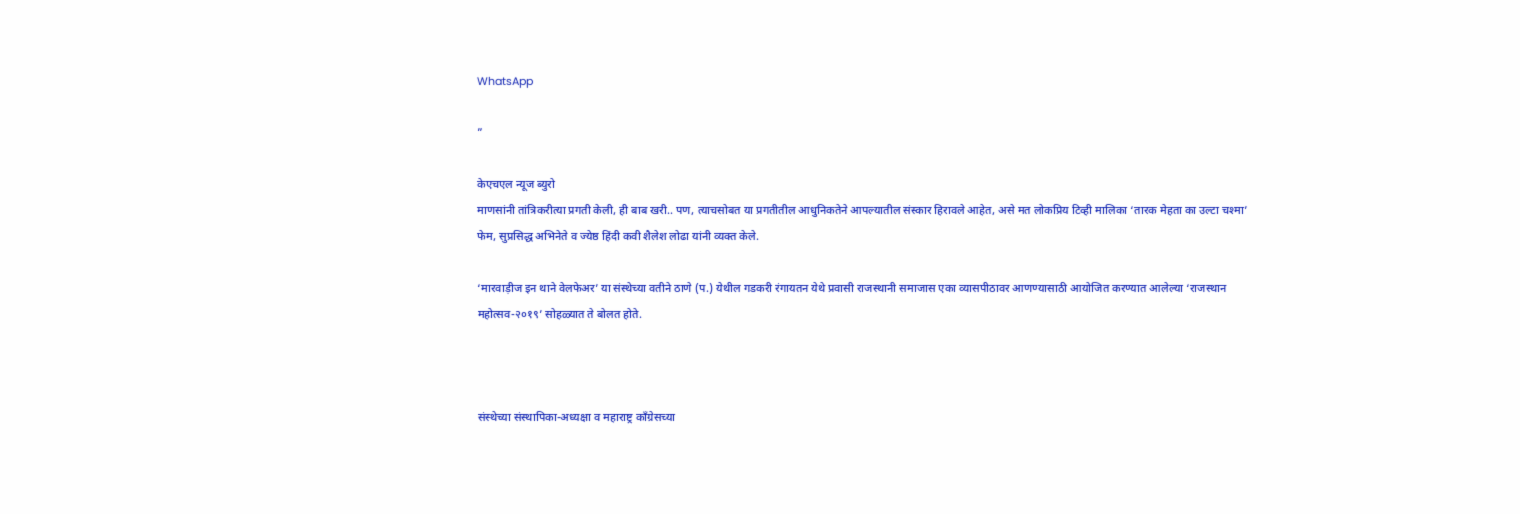WhatsApp

”

केएचएल न्यूज ब्युरो
माणसांनी तांत्रिकरीत्या प्रगती केली, ही बाब खरी.. पण, त्याचसोबत या प्रगतीतील आधुनिकतेने आपल्यातील संस्कार हिरावले आहेत, असे मत लोकप्रिय टिव्ही मालिका ‘तारक मेहता का उल्टा चश्मा’ फेम, सुप्रसिद्ध अभिनेते व ज्येष्ठ हिंदी कवी शैलेश लोढा यांनी व्यक्त केले.

‘मारवाड़ीज इन थाने वेलफेअर’ या संस्थेच्या वतीने ठाणे (प.) येथील गडकरी रंगायतन येथे प्रवासी राजस्थानी समाजास एका व्यासपीठावर आणण्यासाठी आयोजित करण्यात आलेल्या ‘राजस्थान महोत्सव-२०१९’ सोहळ्यात ते बोलत होते.



संस्थेच्या संस्थापिका-अध्यक्षा व महाराष्ट्र काँग्रेसच्या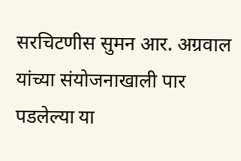सरचिटणीस सुमन आर. अग्रवाल यांच्या संयोजनाखाली पार पडलेल्या या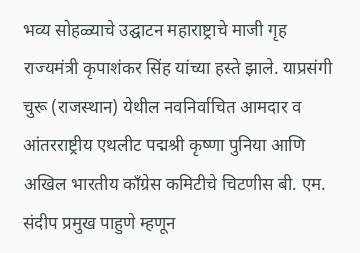भव्य सोहळ्याचे उद्घाटन महाराष्ट्राचे माजी गृह राज्यमंत्री कृपाशंकर सिंह यांच्या हस्ते झाले. याप्रसंगी चुरू (राजस्थान) येथील नवनिर्वाचित आमदार व आंतरराष्ट्रीय एथलीट पद्मश्री कृष्णा पुनिया आणि अखिल भारतीय काँग्रेस कमिटीचे चिटणीस बी. एम. संदीप प्रमुख पाहुणे म्हणून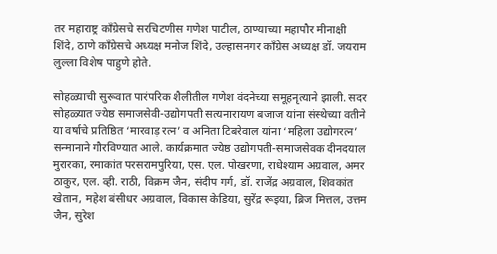तर महाराष्ट्र काँग्रेसचे सरचिटणीस गणेश पाटील, ठाण्याच्या महापौर मीनाक्षी शिंदे, ठाणे काँग्रेसचे अध्यक्ष मनोज शिंदे, उल्हासनगर काँग्रेस अध्यक्ष डॉ. जयराम लुल्ला विशेष पाहुणे होते.

सोहळ्याची सुरूवात पारंपरिक शैलीतील गणेश वंदनेच्या समूहनृत्याने झाली. सदर सोहळ्यात ज्येष्ठ समाजसेवी-उद्योगपती सत्यनारायण बजाज यांना संस्थेच्या वतीने या वर्षाचे प्रतिष्ठित ‘मारवाड़ रत्न’ व अनिता टिबरेवाल यांना ‘महिला उद्योगरत्न’ सन्मानाने गौरविण्यात आले. कार्यक्रमात ज्येष्ठ उद्योगपती-समाजसेवक दीनदयाल मुरारका, रमाकांत परसरामपुरिया, एस. एल. पोखरणा, राधेश्याम अग्रवाल, अमर ठाकुर, एल. व्ही. राठी, विक्रम जैन, संदीप गर्ग, डॉ. राजेंद्र अग्रवाल, शिवकांत खेतान, महेश बंसीधर अग्रवाल, विकास केडिया, सुरेंद्र रूइया, ब्रिज मित्तल, उत्तम जैन, सुरेश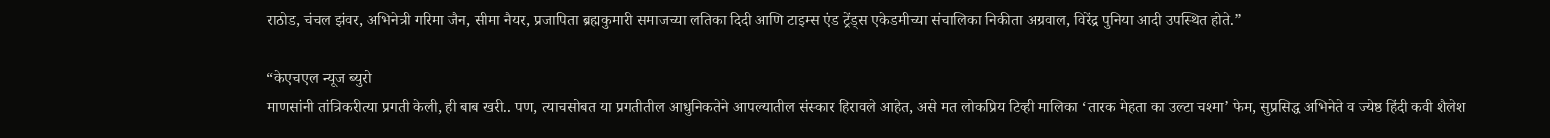राठोड, चंचल झंवर, अभिनेत्री गरिमा जैन, सीमा नैयर, प्रजापिता ब्रह्मकुमारी समाजच्या लतिका दिदी आणि टाइम्स एंड ट्रेंड्स एकेडमीच्या संचालिका निकीता अग्रवाल, विरेंद्र पुनिया आदी उपस्थित होते.”

“केएचएल न्यूज ब्युरो
माणसांनी तांत्रिकरीत्या प्रगती केली, ही बाब खरी.. पण, त्याचसोबत या प्रगतीतील आधुनिकतेने आपल्यातील संस्कार हिरावले आहेत, असे मत लोकप्रिय टिव्ही मालिका ‘तारक मेहता का उल्टा चश्मा’ फेम, सुप्रसिद्ध अभिनेते व ज्येष्ठ हिंदी कवी शैलेश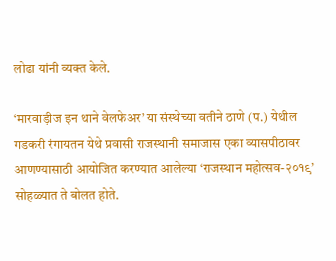लोढा यांनी व्यक्त केले.

‘मारवाड़ीज इन थाने वेलफेअर’ या संस्थेच्या वतीने ठाणे (प.) येथील गडकरी रंगायतन येथे प्रवासी राजस्थानी समाजास एका व्यासपीठावर आणण्यासाठी आयोजित करण्यात आलेल्या ‘राजस्थान महोत्सव-२०१९’ सोहळ्यात ते बोलत होते.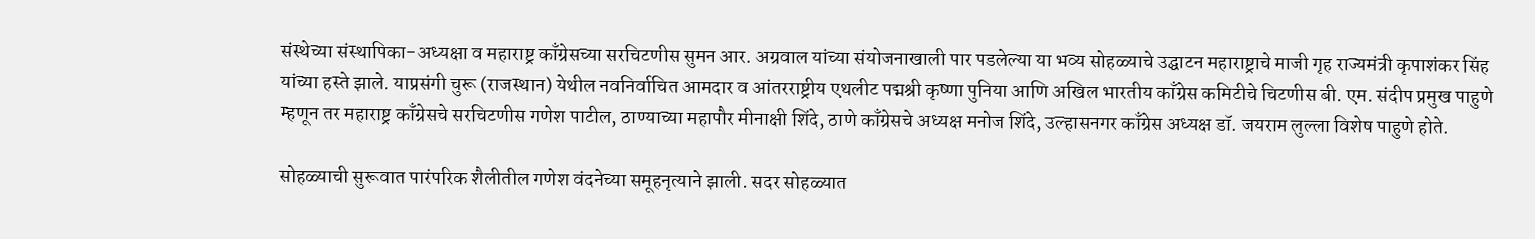संस्थेच्या संस्थापिका-अध्यक्षा व महाराष्ट्र काँग्रेसच्या सरचिटणीस सुमन आर. अग्रवाल यांच्या संयोजनाखाली पार पडलेल्या या भव्य सोहळ्याचे उद्घाटन महाराष्ट्राचे माजी गृह राज्यमंत्री कृपाशंकर सिंह यांच्या हस्ते झाले. याप्रसंगी चुरू (राजस्थान) येथील नवनिर्वाचित आमदार व आंतरराष्ट्रीय एथलीट पद्मश्री कृष्णा पुनिया आणि अखिल भारतीय काँग्रेस कमिटीचे चिटणीस बी. एम. संदीप प्रमुख पाहुणे म्हणून तर महाराष्ट्र काँग्रेसचे सरचिटणीस गणेश पाटील, ठाण्याच्या महापौर मीनाक्षी शिंदे, ठाणे काँग्रेसचे अध्यक्ष मनोज शिंदे, उल्हासनगर काँग्रेस अध्यक्ष डॉ. जयराम लुल्ला विशेष पाहुणे होते.

सोहळ्याची सुरूवात पारंपरिक शैलीतील गणेश वंदनेच्या समूहनृत्याने झाली. सदर सोहळ्यात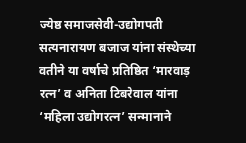ज्येष्ठ समाजसेवी-उद्योगपती सत्यनारायण बजाज यांना संस्थेच्या वतीने या वर्षाचे प्रतिष्ठित ‘मारवाड़ रत्न’ व अनिता टिबरेवाल यांना ‘महिला उद्योगरत्न’ सन्मानाने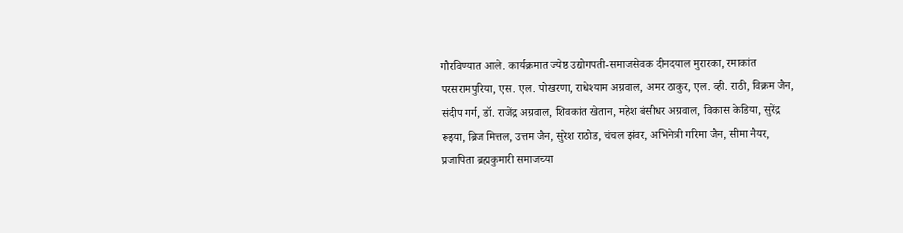गौरविण्यात आले. कार्यक्रमात ज्येष्ठ उद्योगपती-समाजसेवक दीनदयाल मुरारका, रमाकांत परसरामपुरिया, एस. एल. पोखरणा, राधेश्याम अग्रवाल, अमर ठाकुर, एल. व्ही. राठी, विक्रम जैन, संदीप गर्ग, डॉ. राजेंद्र अग्रवाल, शिवकांत खेतान, महेश बंसीधर अग्रवाल, विकास केडिया, सुरेंद्र रूइया, ब्रिज मित्तल, उत्तम जैन, सुरेश राठोड, चंचल झंवर, अभिनेत्री गरिमा जैन, सीमा नैयर, प्रजापिता ब्रह्मकुमारी समाजच्या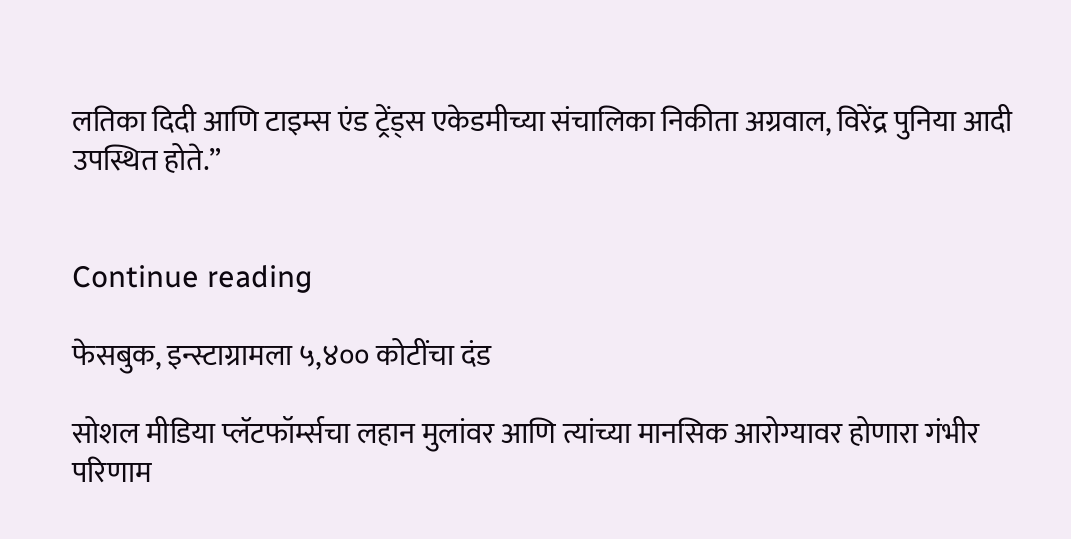लतिका दिदी आणि टाइम्स एंड ट्रेंड्स एकेडमीच्या संचालिका निकीता अग्रवाल, विरेंद्र पुनिया आदी उपस्थित होते.”


Continue reading

फेसबुक, इन्स्टाग्रामला ५,४०० कोटींचा दंड

सोशल मीडिया प्लॅटफॉर्म्सचा लहान मुलांवर आणि त्यांच्या मानसिक आरोग्यावर होणारा गंभीर परिणाम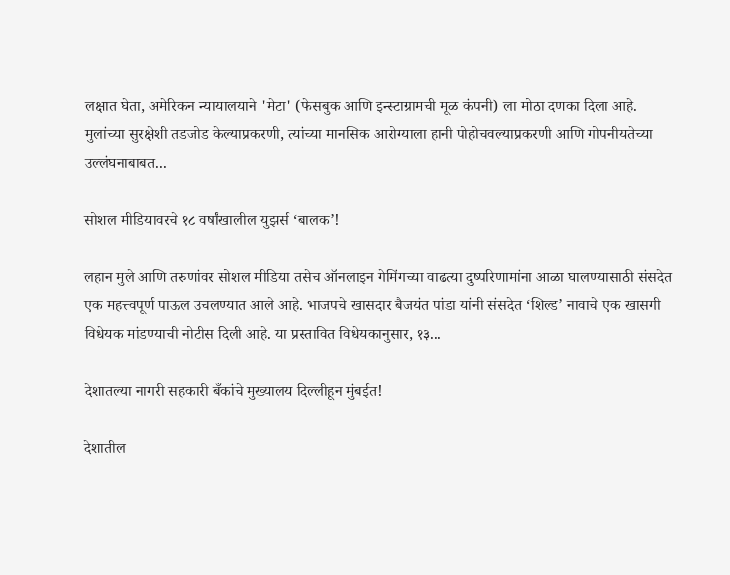लक्षात घेता, अमेरिकन न्यायालयाने 'मेटा' (फेसबुक आणि इन्स्टाग्रामची मूळ कंपनी) ला मोठा दणका दिला आहे. मुलांच्या सुरक्षेशी तडजोड केल्याप्रकरणी, त्यांच्या मानसिक आरोग्याला हानी पोहोचवल्याप्रकरणी आणि गोपनीयतेच्या उल्लंघनाबाबत...

सोशल मीडियावरचे १८ वर्षांखालील युझर्स ‘बालक’!

लहान मुले आणि तरुणांवर सोशल मीडिया तसेच ऑनलाइन गेमिंगच्या वाढत्या दुष्परिणामांना आळा घालण्यासाठी संसदेत एक महत्त्वपूर्ण पाऊल उचलण्यात आले आहे. भाजपचे खासदार बैजयंत पांडा यांनी संसदेत ‘शिल्ड’ नावाचे एक खासगी विधेयक मांडण्याची नोटीस दिली आहे. या प्रस्तावित विधेयकानुसार, १३...

देशातल्या नागरी सहकारी बँकांचे मुख्यालय दिल्लीहून मुंबईत!

देशातील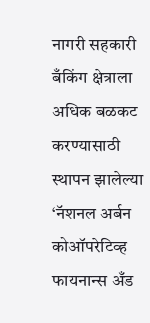नागरी सहकारी बँकिंग क्षेत्राला अधिक बळकट करण्यासाठी स्थापन झालेल्या ‘नॅशनल अर्बन कोऑपरेटिव्ह फायनान्स अँड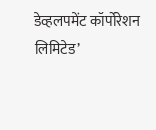डेव्हलपमेंट कॉर्पोरेशन लिमिटेड’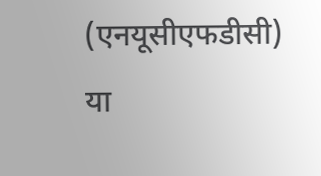(एनयूसीएफडीसी) या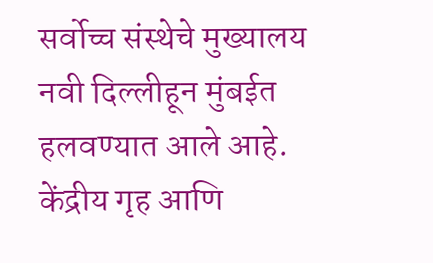सर्वोच्च संस्थेचे मुख्यालय नवी दिल्लीहून मुंबईत हलवण्यात आले आहे. केंद्रीय गृह आणि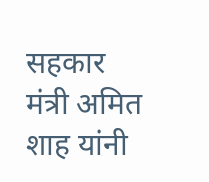सहकार मंत्री अमित शाह यांनी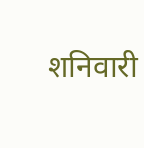शनिवारी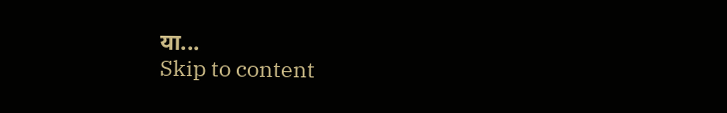या...
Skip to content